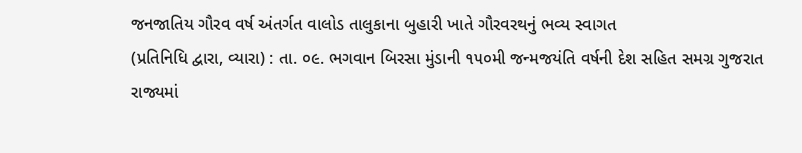જનજાતિય ગૌરવ વર્ષ અંતર્ગત વાલોડ તાલુકાના બુહારી ખાતે ગૌરવરથનું ભવ્ય સ્વાગત
(પ્રતિનિધિ દ્વારા, વ્યારા) : તા. ૦૯. ભગવાન બિરસા મુંડાની ૧૫૦મી જન્મજયંતિ વર્ષની દેશ સહિત સમગ્ર ગુજરાત રાજ્યમાં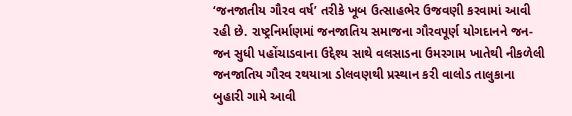‘જનજાતીય ગૌરવ વર્ષ’ તરીકે ખૂબ ઉત્સાહભેર ઉજવણી કરવામાં આવી રહી છે. રાષ્ટ્રનિર્માણમાં જનજાતિય સમાજના ગૌરવપૂર્ણ યોગદાનને જન-જન સુધી પહોંચાડવાના ઉદ્દેશ્ય સાથે વલસાડના ઉમરગામ ખાતેથી નીકળેલી જનજાતિય ગૌરવ રથયાત્રા ડોલવણથી પ્રસ્થાન કરી વાલોડ તાલુકાના બુહારી ગામે આવી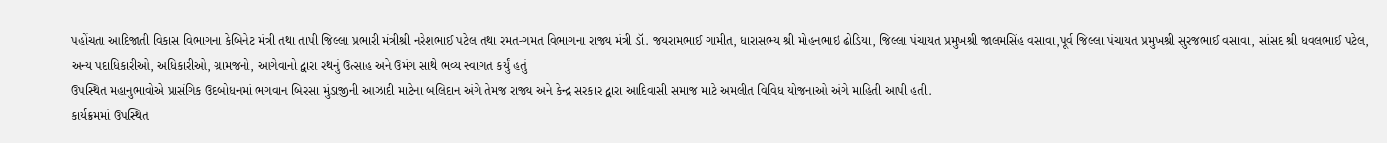પહોંચતા આદિજાતી વિકાસ વિભાગના કેબિનેટ મંત્રી તથા તાપી જિલ્લા પ્રભારી મંત્રીશ્રી નરેશભાઈ પટેલ તથા રમત-ગમત વિભાગના રાજ્ય મંત્રી ડૉ. જયરામભાઈ ગામીત, ધારાસભ્ય શ્રી મોહનભાઇ ઢોડિયા, જિલ્લા પંચાયત પ્રમુખશ્રી જાલમસિંહ વસાવા,પૂર્વ જિલ્લા પંચાયત પ્રમુખશ્રી સુરજભાઈ વસાવા, સાંસદ શ્રી ધવલભાઈ પટેલ, અન્ય પદાધિકારીઓ, અધિકારીઓ, ગ્રામજનો, આગેવાનો દ્વારા રથનું ઉત્સાહ અને ઉમંગ સાથે ભવ્ય સ્વાગત કર્યું હતું
ઉપસ્થિત મહાનુભાવોએ પ્રાસંગિક ઉદબોધનમાં ભગવાન બિરસા મુંડાજીની આઝાદી માટેના બલિદાન અંગે તેમજ રાજ્ય અને કેન્દ્ર સરકાર દ્વારા આદિવાસી સમાજ માટે અમલીત વિવિધ યોજનાઓ અંગે માહિતી આપી હતી.
કાર્યક્રમમાં ઉપસ્થિત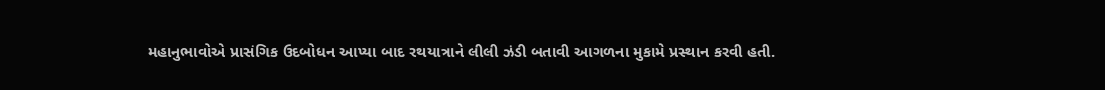મહાનુભાવોએ પ્રાસંગિક ઉદબોધન આપ્યા બાદ રથયાત્રાને લીલી ઝંડી બતાવી આગળના મુકામે પ્રસ્થાન કરવી હતી.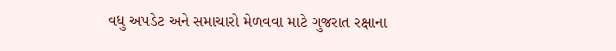વધુ અપડેટ અને સમાચારો મેળવવા માટે ગુજરાત રક્ષાના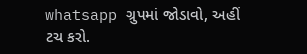whatsapp ગ્રુપમાં જોડાવો, અહીં ટચ કરો.